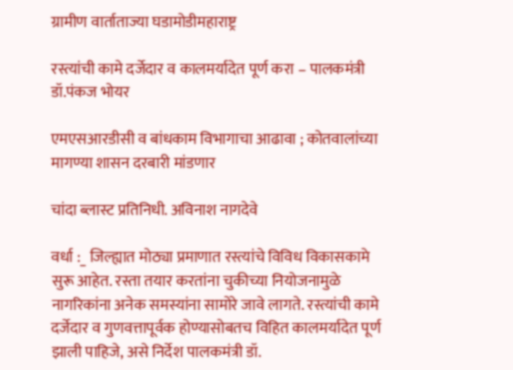ग्रामीण वार्ताताज्या घडामोडीमहाराष्ट्र

रस्त्यांची कामे दर्जेदार व कालमर्यादेत पूर्ण करा – पालकमंत्री डॉ.पंकज भोयर

एमएसआरडीसी व बांधकाम विभागाचा आढावा ; कोतवालांच्या मागण्या शासन दरबारी मांडणार

चांदा ब्लास्ट प्रतिनिधी. अविनाश नागदेवे

वर्धा :_ जिल्ह्यात मोठ्या प्रमाणात रस्त्यांचे विविध विकासकामे सुरू आहेत. रस्ता तयार करतांना चुकीच्या नियोजनामुळे नागरिकांना अनेक समस्यांना सामोरे जावे लागते. रस्त्यांची कामे दर्जेदार व गुणवत्तापूर्वक होण्यासोबतच विहित कालमर्यादेत पूर्ण झाली पाहिजे, असे निर्देश पालकमंत्री डॉ.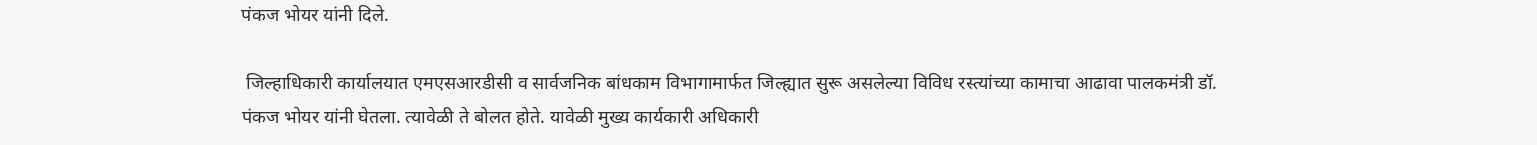पंकज भोयर यांनी दिले.

 जिल्हाधिकारी कार्यालयात एमएसआरडीसी व सार्वजनिक बांधकाम विभागामार्फत जिल्ह्यात सुरू असलेल्या विविध रस्त्यांच्या कामाचा आढावा पालकमंत्री डॉ. पंकज भोयर यांनी घेतला. त्यावेळी ते बोलत होते. यावेळी मुख्य कार्यकारी अधिकारी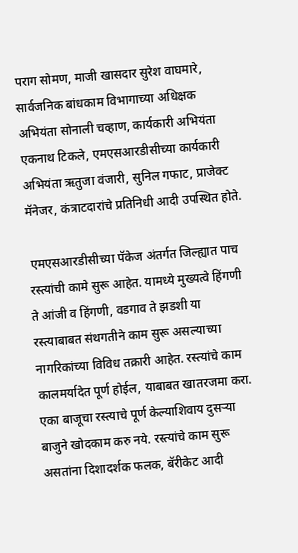पराग सोमण, माजी खासदार सुरेश वाघमारे, सार्वजनिक बांधकाम विभागाच्या अधिक्षक अभियंता सोनाली चव्हाण, कार्यकारी अभियंता एकनाथ टिकले, एमएसआरडीसीच्या कार्यकारी अभियंता ऋतुजा वंजारी, सुनिल गफाट, प्राजेक्ट मॅनेजर, कंत्राटदारांचे प्रतिनिधी आदी उपस्थित होते.

 एमएसआरडीसीच्या पॅकेज अंतर्गत जिल्ह्यात पाच रस्त्यांची कामे सुरू आहेत. यामध्ये मुख्यत्वे हिंगणी ते आंजी व हिंगणी, वडगाव ते झडशी या रस्त्याबाबत संथगतीने काम सुरू असल्याच्या नागरिकांच्या विविध तक्रारी आहेत. रस्त्यांचे काम कालमर्यादेत पूर्ण होईल, याबाबत खातरजमा करा. एका बाजूचा रस्त्याचे पूर्ण केल्याशिवाय दुसऱ्या बाजुने खोदकाम करु नये. रस्त्यांचे काम सुरू असतांना दिशादर्शक फलक, बॅरीकेट आदी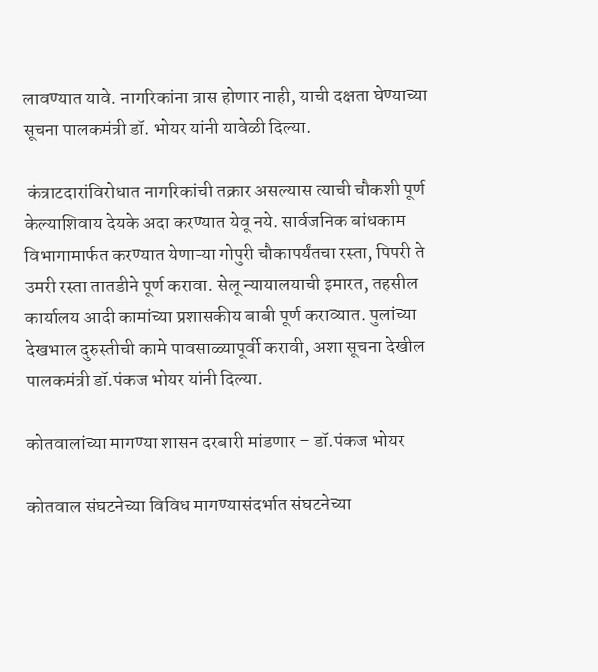लावण्यात यावे. नागरिकांना त्रास होणार नाही, याची दक्षता घेण्याच्या सूचना पालकमंत्री डॉ. भोयर यांनी यावेळी दिल्या.

 कंत्राटदारांविरोधात नागरिकांची तक्रार असल्यास त्याची चौकशी पूर्ण केल्याशिवाय देयके अदा करण्यात येवू नये. सार्वजनिक बांधकाम विभागामार्फत करण्यात येणाऱ्या गोपुरी चौकापर्यंतचा रस्ता, पिपरी ते उमरी रस्ता तातडीने पूर्ण करावा. सेलू न्यायालयाची इमारत, तहसील कार्यालय आदी कामांच्या प्रशासकीय बाबी पूर्ण कराव्यात. पुलांच्या देखभाल दुरुस्तीची कामे पावसाळ्यापूर्वी करावी, अशा सूचना देखील पालकमंत्री डॉ.पंकज भोयर यांनी दिल्या.

कोतवालांच्या मागण्या शासन दरबारी मांडणार – डॉ.पंकज भोयर

कोतवाल संघटनेच्या विविध मागण्यासंदर्भात संघटनेच्या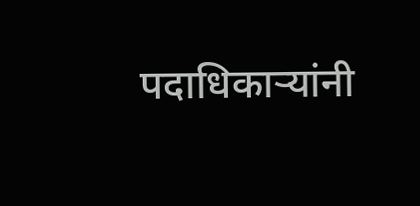पदाधिकाऱ्यांनी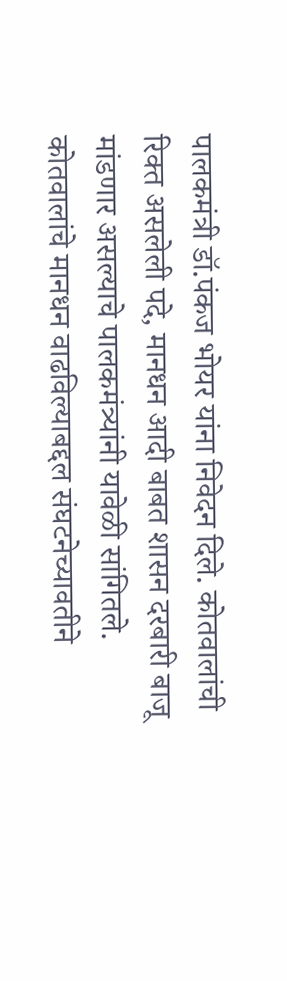पालकमंत्री डॉ.पंकज भोयर यांना निवेदन दिले. कोतवालांची रिक्त असलेली पदे, मानधन आदी बाबत शासन दरबारी बाजू मांडणार असल्याचे पालकमंत्र्यांनी यावेळी सांगितले. कोतवालांचे मानधन वाढविल्याबद्दल संघटनेच्यावतीने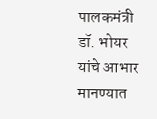पालकमंत्री डॉ. भोयर यांचे आभार मानण्यात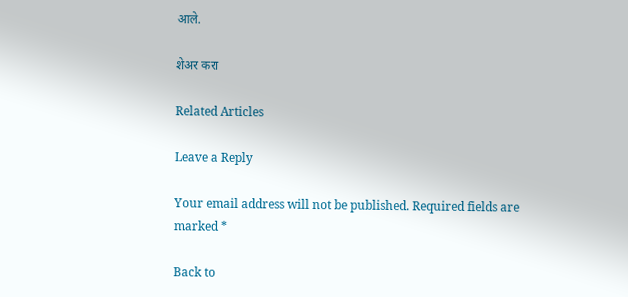आले.

शेअर करा

Related Articles

Leave a Reply

Your email address will not be published. Required fields are marked *

Back to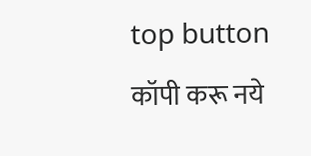top button
कॉपी करू नये